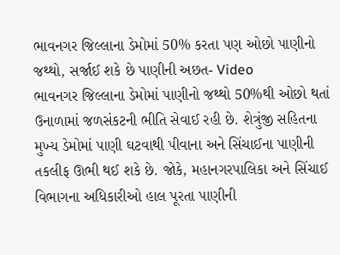ભાવનગર જિલ્લાના ડેમોમાં 50% કરતા પણ ઓછો પાણીનો જથ્થો, સર્જાઈ શકે છે પાણીની અછત- Video
ભાવનગર જિલ્લાના ડેમોમાં પાણીનો જથ્થો 50%થી ઓછો થતાં ઉનાળામાં જળસંકટની ભીતિ સેવાઈ રહી છે. શેત્રુંજી સહિતના મુખ્ય ડેમોમાં પાણી ઘટવાથી પીવાના અને સિંચાઈના પાણીની તકલીફ ઊભી થઈ શકે છે. જોકે, મહાનગરપાલિકા અને સિંચાઈ વિભાગના અધિકારીઓ હાલ પૂરતા પાણીની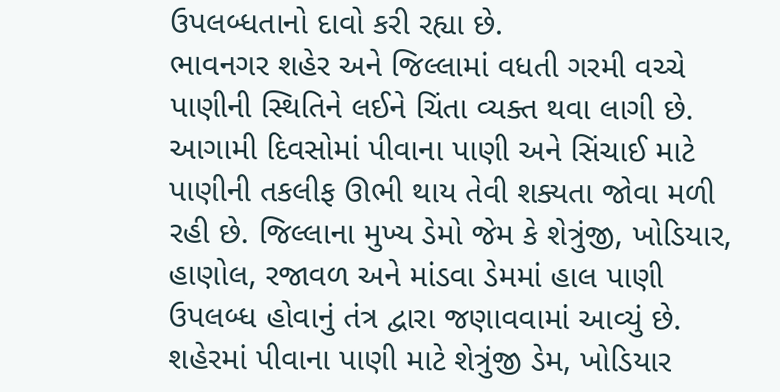ઉપલબ્ધતાનો દાવો કરી રહ્યા છે.
ભાવનગર શહેર અને જિલ્લામાં વધતી ગરમી વચ્ચે પાણીની સ્થિતિને લઈને ચિંતા વ્યક્ત થવા લાગી છે. આગામી દિવસોમાં પીવાના પાણી અને સિંચાઈ માટે પાણીની તકલીફ ઊભી થાય તેવી શક્યતા જોવા મળી રહી છે. જિલ્લાના મુખ્ય ડેમો જેમ કે શેત્રુંજી, ખોડિયાર, હાણોલ, રજાવળ અને માંડવા ડેમમાં હાલ પાણી ઉપલબ્ધ હોવાનું તંત્ર દ્વારા જણાવવામાં આવ્યું છે. શહેરમાં પીવાના પાણી માટે શેત્રુંજી ડેમ, ખોડિયાર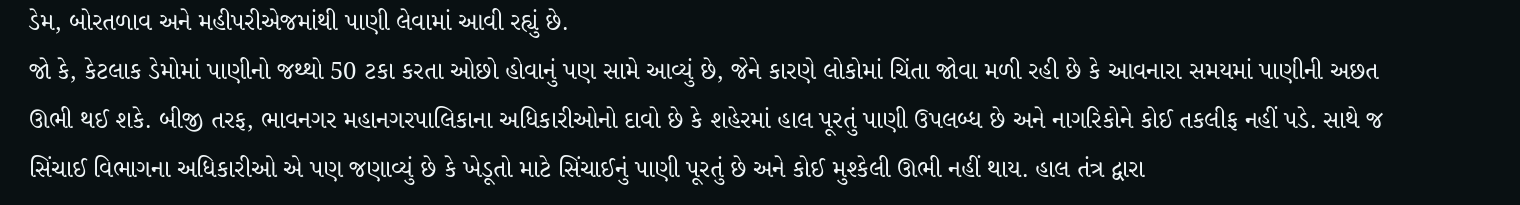ડેમ, બોરતળાવ અને મહીપરીએજમાંથી પાણી લેવામાં આવી રહ્યું છે.
જો કે, કેટલાક ડેમોમાં પાણીનો જથ્થો 50 ટકા કરતા ઓછો હોવાનું પણ સામે આવ્યું છે, જેને કારણે લોકોમાં ચિંતા જોવા મળી રહી છે કે આવનારા સમયમાં પાણીની અછત ઊભી થઈ શકે. બીજી તરફ, ભાવનગર મહાનગરપાલિકાના અધિકારીઓનો દાવો છે કે શહેરમાં હાલ પૂરતું પાણી ઉપલબ્ધ છે અને નાગરિકોને કોઈ તકલીફ નહીં પડે. સાથે જ સિંચાઈ વિભાગના અધિકારીઓ એ પણ જણાવ્યું છે કે ખેડૂતો માટે સિંચાઈનું પાણી પૂરતું છે અને કોઈ મુશ્કેલી ઊભી નહીં થાય. હાલ તંત્ર દ્વારા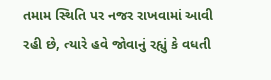તમામ સ્થિતિ પર નજર રાખવામાં આવી રહી છે, ત્યારે હવે જોવાનું રહ્યું કે વધતી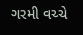ગરમી વચ્ચે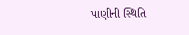પાણીની સ્થિતિ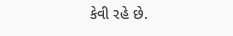કેવી રહે છે.